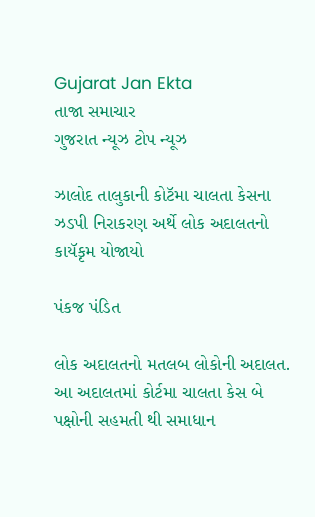Gujarat Jan Ekta
તાજા સમાચાર
ગુજરાત ન્યૂઝ ટોપ ન્યૂઝ

ઝાલોદ તાલુકાની કોટૅમા ચાલતા કેસના ઝડપી નિરાકરણ અર્થે લોક અદાલતનો કાયૅકૃમ યોજાયો

પંકજ પંડિત

લોક અદાલતનો મતલબ લોકોની અદાલત. આ અદાલતમાં કોર્ટમા ચાલતા કેસ બે પક્ષોની સહમતી થી સમાધાન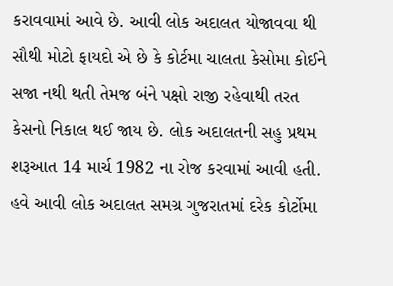કરાવવામાં આવે છે. આવી લોક અદાલત યોજાવવા થી સૌથી મોટો ફાયદો એ છે કે કોર્ટમા ચાલતા કેસોમા કોઈને સજા નથી થતી તેમજ બંને પક્ષો રાજી રહેવાથી તરત કેસનો નિકાલ થઈ જાય છે. લોક અદાલતની સહુ પ્રથમ શરૂઆત 14 માર્ચ 1982 ના રોજ કરવામાં આવી હતી. હવે આવી લોક અદાલત સમગ્ર ગુજરાતમાં દરેક કોર્ટોમા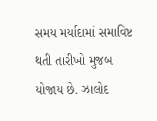સમય મર્યાદામાં સમાવિષ્ટ થતી તારીખો મુજબ યોજાય છે. ઝાલોદ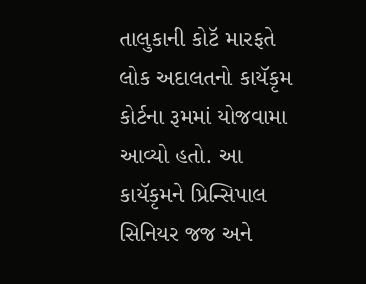તાલુકાની કોટૅ મારફતે લોક અદાલતનો કાયૅકૃમ કોર્ટના રૂમમાં યોજવામા આવ્યો હતો. આ કાયૅકૃમને પ્રિન્સિપાલ સિનિયર જજ અને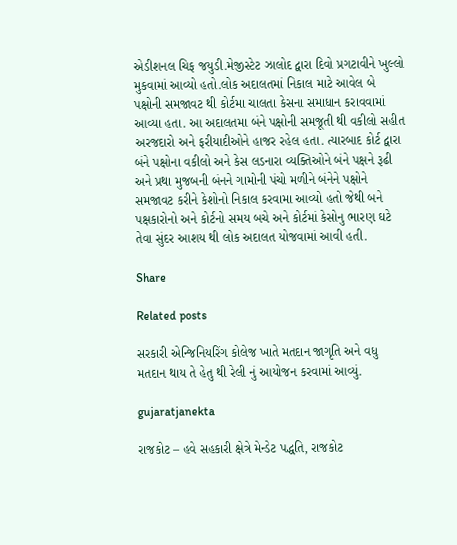એડીશનલ ચિફ જયુડી.મેજીસ્ટેટ ઝાલોદ દ્વારા દિવો પ્રગટાવીને ખુલ્લો મુકવામાં આવ્યો હતો.લોક અદાલતમાં નિકાલ માટે આવેલ બે પક્ષોની સમજાવટ થી કોર્ટમા ચાલતા કેસના સમાધાન કરાવવામાં આવ્યા હતા. આ અદાલતમા બંને પક્ષોની સમજૂતી થી વકીલો સહીત અરજદારો અને ફરીયાદીઓને હાજર રહેલ હતા. ત્યારબાદ કોર્ટ દ્વારા બંને પક્ષોના વકીલો અને કેસ લડનારા વ્યક્તિઓને બંને પક્ષને રૂઢી અને પ્રથા મુજબની બંનને ગામોની પંચો મળીને બંનેને પક્ષોને સમજાવટ કરીને કેશોનો નિકાલ કરવામા આવ્યો હતો જેથી બને પક્ષકારોનો અને કોર્ટનો સમય બચે અને કોર્ટમાં કેસોનુ ભારણ ઘટે તેવા સુંદર આશય થી લોક અદાલત યોજવામાં આવી હતી.

Share

Related posts

સરકારી એન્જિનિયરિંગ કોલેજ ખાતે મતદાન જાગૃતિ અને વધુ મતદાન થાય તે હેતુ થી રેલી નું આયોજન કરવામાં આવ્યું.

gujaratjanekta

રાજકોટ – હવે સહકારી ક્ષેત્રે મેન્ડેટ પદ્ધતિ, રાજકોટ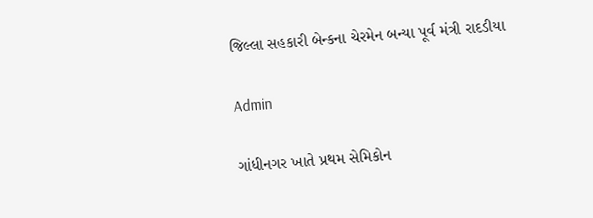જિલ્લા સહકારી બેન્કના ચેરમેન બન્યા પૂર્વ મંત્રી રાદડીયા

Admin

ગાંધીનગર ખાતે પ્રથમ સેમિકોન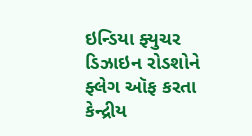ઇન્ડિયા ફ્યુચર ડિઝાઇન રોડશોને ફ્લેગ ઑફ કરતા કેન્દ્રીય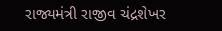રાજ્યમંત્રી રાજીવ ચંદ્રશેખર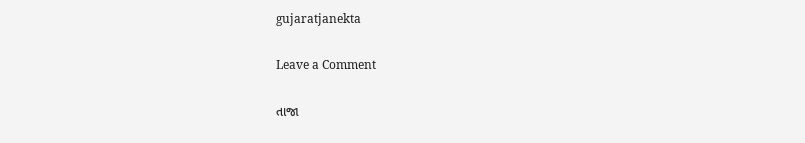gujaratjanekta

Leave a Comment

તાજા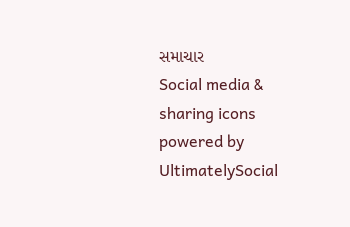સમાચાર
Social media & sharing icons powered by UltimatelySocial